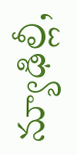న్యూఢిల్లీ,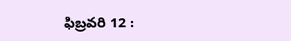ఫిబ్రవరి 12 :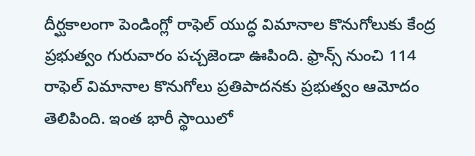దీర్ఘకాలంగా పెండింగ్లో రాఫెల్ యుద్ధ విమానాల కొనుగోలుకు కేంద్ర ప్రభుత్వం గురువారం పచ్చజెండా ఊపింది. ఫ్రాన్స్ నుంచి 114 రాఫెల్ విమానాల కొనుగోలు ప్రతిపాదనకు ప్రభుత్వం ఆమోదం తెలిపింది. ఇంత భారీ స్థాయిలో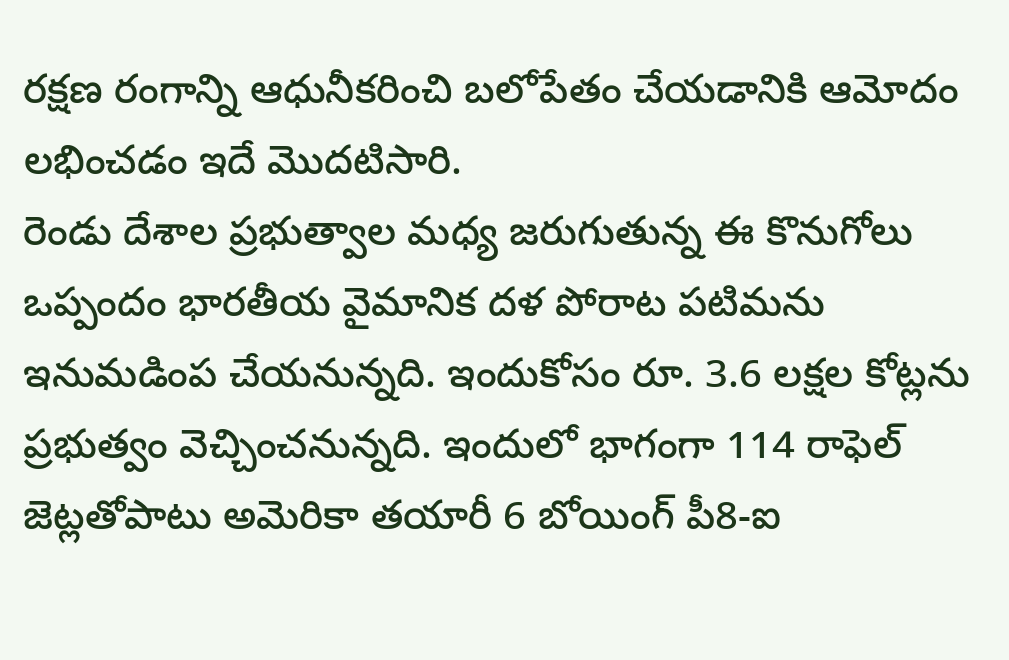రక్షణ రంగాన్ని ఆధునీకరించి బలోపేతం చేయడానికి ఆమోదం లభించడం ఇదే మొదటిసారి.
రెండు దేశాల ప్రభుత్వాల మధ్య జరుగుతున్న ఈ కొనుగోలు ఒప్పందం భారతీయ వైమానిక దళ పోరాట పటిమను ఇనుమడింప చేయనున్నది. ఇందుకోసం రూ. 3.6 లక్షల కోట్లను ప్రభుత్వం వెచ్చించనున్నది. ఇందులో భాగంగా 114 రాఫెల్ జెట్లతోపాటు అమెరికా తయారీ 6 బోయింగ్ పీ8-ఐ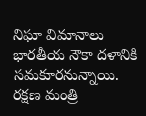నిఘా విమానాలు భారతీయ నౌకా దళానికి సమకూరనున్నాయి. రక్షణ మంత్రి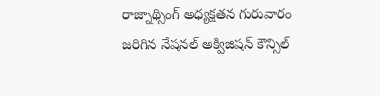రాజ్నాథ్సింగ్ అధ్యక్షతన గురువారం జరిగిన నేషనల్ అక్విజిషన్ కౌన్సిల్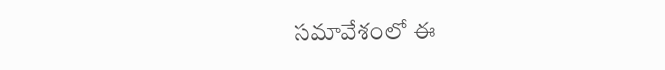సమావేశంలో ఈ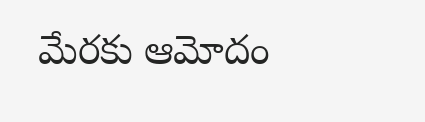మేరకు ఆమోదం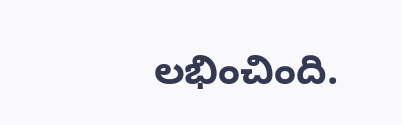లభించింది.